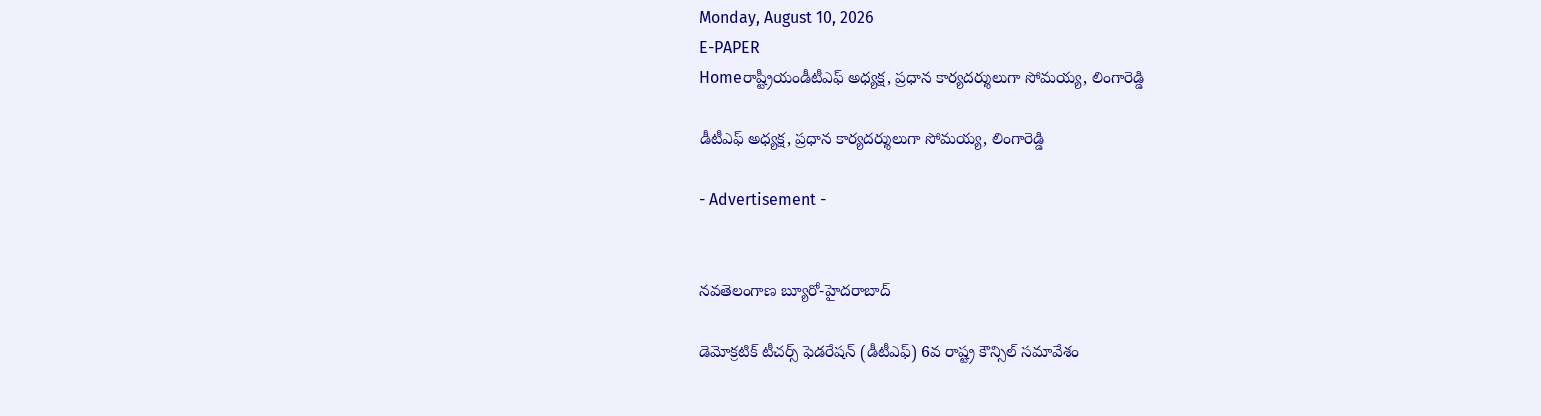Monday, August 10, 2026
E-PAPER
Homeరాష్ట్రీయండీటీఎఫ్‌ అధ్యక్ష, ప్రధాన కార్యదర్శులుగా సోమయ్య, లింగారెడ్డి

డీటీఎఫ్‌ అధ్యక్ష, ప్రధాన కార్యదర్శులుగా సోమయ్య, లింగారెడ్డి

- Advertisement -


నవతెలంగాణ బ్యూరో-హైదరాబాద్‌

డెమోక్రటిక్ టీచర్స్ ఫెడరేషన్ (డీటీఎఫ్‌) 6వ రాష్ట్ర కౌన్సిల్ సమావేశం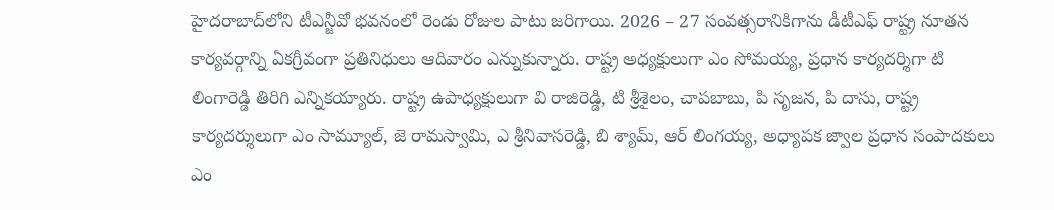హైదరాబాద్‌లోని టీఎన్జీవో భవనంలో ‌రెండు రోజుల పాటు జరిగాయి. 2026 – 27 సంవత్సరానికిగాను డీటీఎఫ్ రాష్ట్ర నూతన కార్యవర్గాన్ని ఏకగ్రీవంగా ప్రతినిధులు ఆదివారం ఎన్నుకున్నారు. రాష్ట్ర అధ్యక్షులుగా ఎం సోమయ్య, ప్రధాన కార్యదర్శిగా టి లింగారెడ్డి తిరిగి ఎన్నికయ్యారు. రాష్ట్ర ఉపాధ్యక్షులుగా వి రాజిరెడ్డి, టి శ్రీశైలం, చాపబాబు, పి సృజన, పి దాసు, రాష్ట్ర కార్యదర్శులుగా ఎం సామ్యూల్, జె రామస్వామి, ఎ శ్రీనివాసరెడ్డి, బి శ్యామ్, ఆర్ లింగయ్య, అధ్యాపక జ్వాల ప్రధాన సంపాదకులు ఎం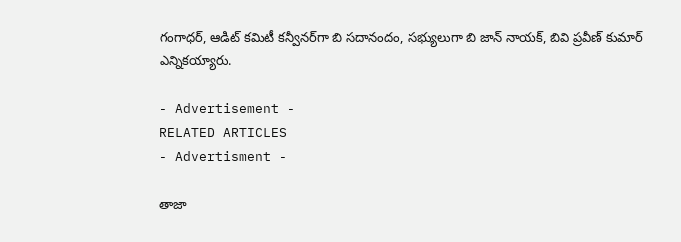గంగాధర్, ఆడిట్ కమిటీ కన్వీనర్‌‌గా బి సదానందం, సభ్యులుగా బి జాన్ నాయక్, బివి ప్రవీణ్ కుమార్ ఎన్నికయ్యారు.

- Advertisement -
RELATED ARTICLES
- Advertisment -

తాజా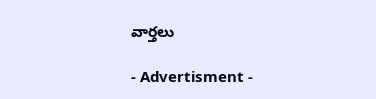వార్తలు

- Advertisment -